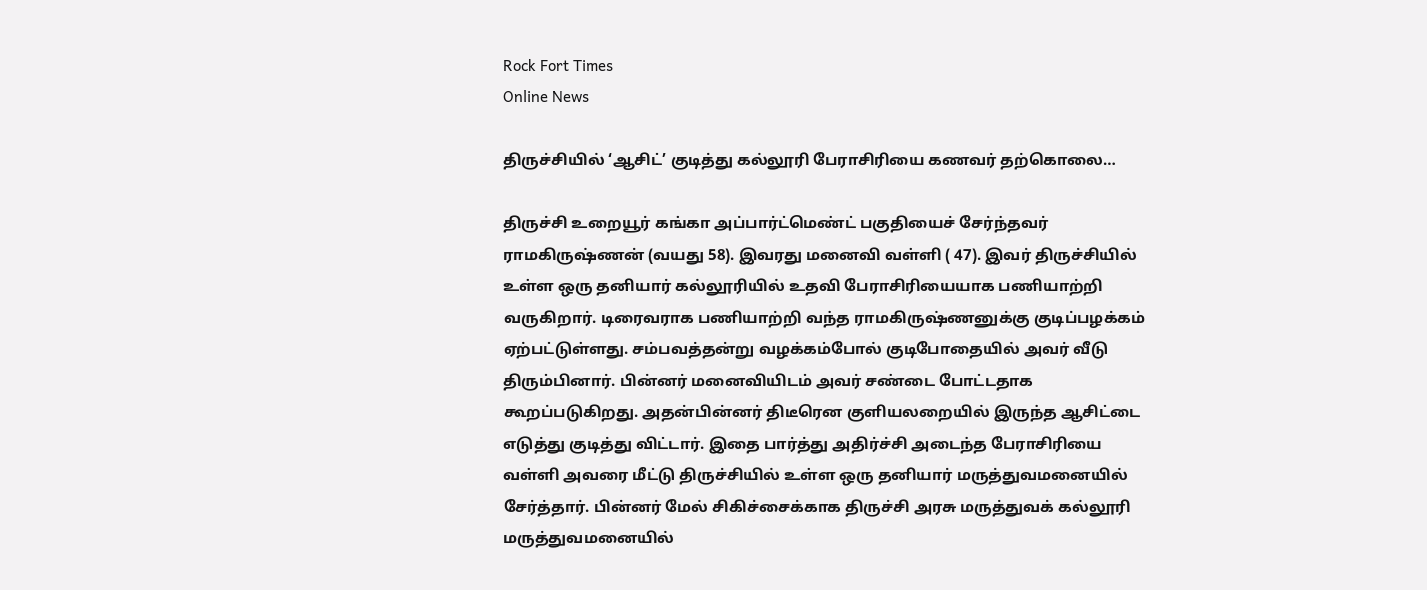Rock Fort Times
Online News

திருச்சியில் ‘ஆசிட்’ குடித்து கல்லூரி பேராசிரியை கணவர் தற்கொலை…

திருச்சி உறையூர் கங்கா அப்பார்ட்மெண்ட் பகுதியைச் சேர்ந்தவர் ராமகிருஷ்ணன் (வயது 58). இவரது மனைவி வள்ளி ( 47). இவர் திருச்சியில் உள்ள ஒரு தனியார் கல்லூரியில் உதவி பேராசிரியையாக பணியாற்றி வருகிறார். டிரைவராக பணியாற்றி வந்த ராமகிருஷ்ணனுக்கு குடிப்பழக்கம் ஏற்பட்டுள்ளது. சம்பவத்தன்று வழக்கம்போல் குடிபோதையில் அவர் வீடு திரும்பினார். பின்னர் மனைவியிடம் அவர் சண்டை போட்டதாக கூறப்படுகிறது. அதன்பின்னர் திடீரென குளியலறையில் இருந்த ஆசிட்டை எடுத்து குடித்து விட்டார். இதை பார்த்து அதிர்ச்சி அடைந்த பேராசிரியை வள்ளி அவரை மீட்டு திருச்சியில் உள்ள ஒரு தனியார் மருத்துவமனையில் சேர்த்தார். பின்னர் மேல் சிகிச்சைக்காக திருச்சி அரசு மருத்துவக் கல்லூரி மருத்துவமனையில்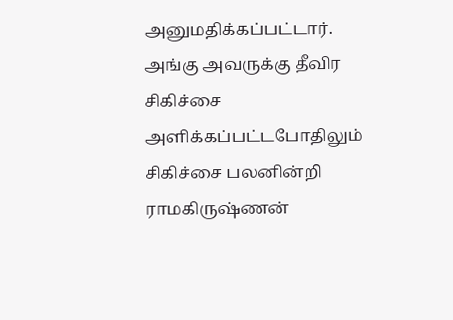அனுமதிக்கப்பட்டார். அங்கு அவருக்கு தீவிர சிகிச்சை அளிக்கப்பட்டபோதிலும் சிகிச்சை பலனின்றி ராமகிருஷ்ணன்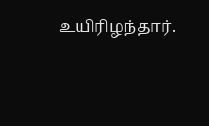உயிரிழந்தார்.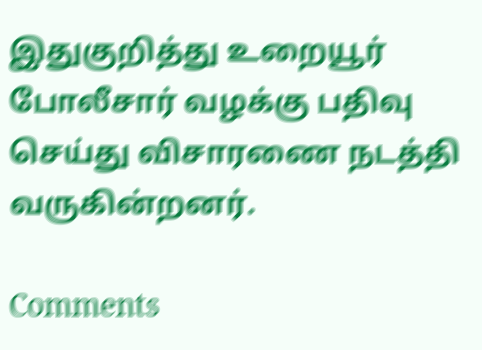இதுகுறித்து உறையூர் போலீசார் வழக்கு பதிவு செய்து விசாரணை நடத்தி வருகின்றனர்.

Comments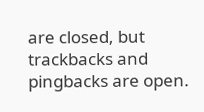are closed, but trackbacks and pingbacks are open.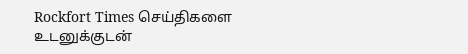Rockfort Times செய்திகளை உடனுக்குடன்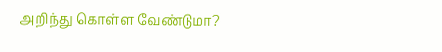அறிந்து கொள்ள வேண்டுமா?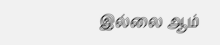இல்லை ஆம்